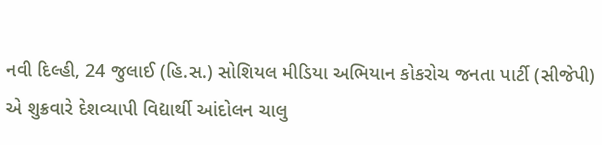નવી દિલ્હી, 24 જુલાઈ (હિ.સ.) સોશિયલ મીડિયા અભિયાન કોકરોચ જનતા પાર્ટી (સીજેપી) એ શુક્રવારે દેશવ્યાપી વિદ્યાર્થી આંદોલન ચાલુ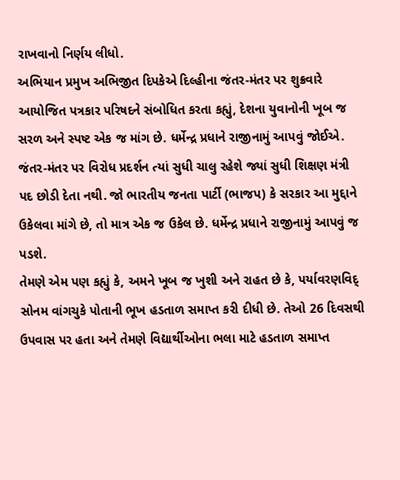રાખવાનો નિર્ણય લીધો.
અભિયાન પ્રમુખ અભિજીત દિપકેએ દિલ્હીના જંતર-મંતર પર શુક્રવારે આયોજિત પત્રકાર પરિષદને સંબોધિત કરતા કહ્યું, દેશના યુવાનોની ખૂબ જ સરળ અને સ્પષ્ટ એક જ માંગ છે. ધર્મેન્દ્ર પ્રધાને રાજીનામું આપવું જોઈએ. જંતર-મંતર પર વિરોધ પ્રદર્શન ત્યાં સુધી ચાલુ રહેશે જ્યાં સુધી શિક્ષણ મંત્રી પદ છોડી દેતા નથી. જો ભારતીય જનતા પાર્ટી (ભાજપ) કે સરકાર આ મુદ્દાને ઉકેલવા માંગે છે, તો માત્ર એક જ ઉકેલ છે. ધર્મેન્દ્ર પ્રધાને રાજીનામું આપવું જ પડશે.
તેમણે એમ પણ કહ્યું કે, અમને ખૂબ જ ખુશી અને રાહત છે કે, પર્યાવરણવિદ્ સોનમ વાંગચુકે પોતાની ભૂખ હડતાળ સમાપ્ત કરી દીધી છે. તેઓ 26 દિવસથી ઉપવાસ પર હતા અને તેમણે વિદ્યાર્થીઓના ભલા માટે હડતાળ સમાપ્ત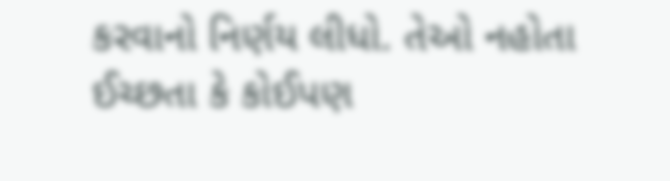કરવાનો નિર્ણય લીધો. તેઓ નહોતા ઈચ્છતા કે કોઈપણ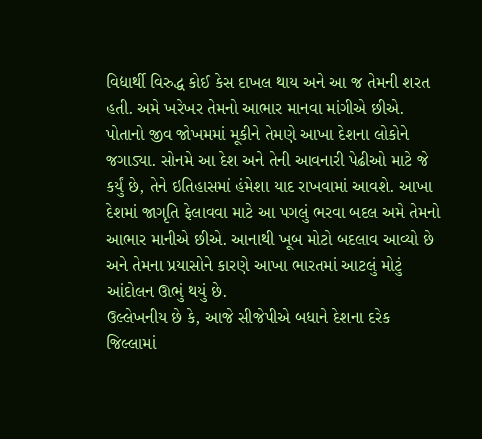વિદ્યાર્થી વિરુદ્ધ કોઈ કેસ દાખલ થાય અને આ જ તેમની શરત હતી. અમે ખરેખર તેમનો આભાર માનવા માંગીએ છીએ. પોતાનો જીવ જોખમમાં મૂકીને તેમણે આખા દેશના લોકોને જગાડ્યા. સોનમે આ દેશ અને તેની આવનારી પેઢીઓ માટે જે કર્યું છે, તેને ઇતિહાસમાં હંમેશા યાદ રાખવામાં આવશે. આખા દેશમાં જાગૃતિ ફેલાવવા માટે આ પગલું ભરવા બદલ અમે તેમનો આભાર માનીએ છીએ. આનાથી ખૂબ મોટો બદલાવ આવ્યો છે અને તેમના પ્રયાસોને કારણે આખા ભારતમાં આટલું મોટું આંદોલન ઊભું થયું છે.
ઉલ્લેખનીય છે કે, આજે સીજેપીએ બધાને દેશના દરેક જિલ્લામાં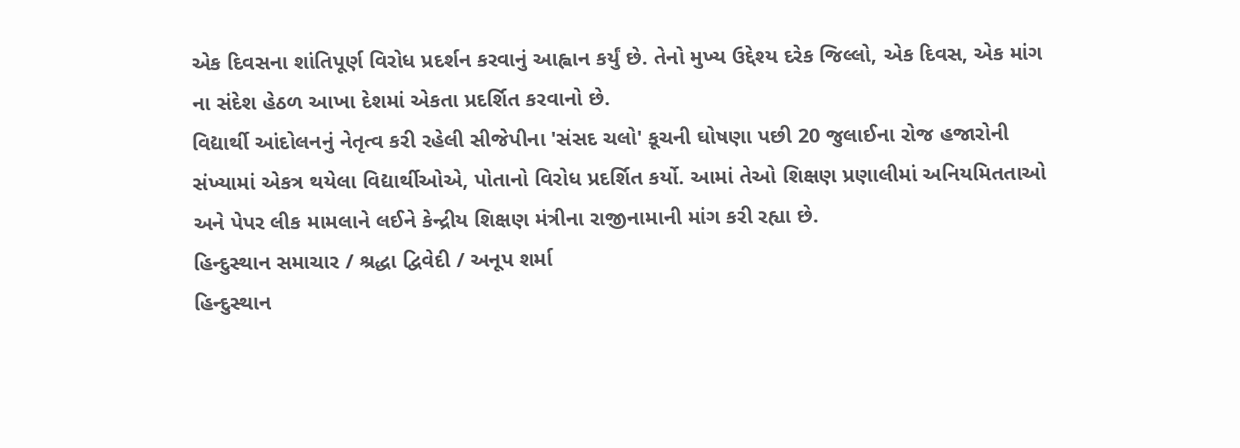એક દિવસના શાંતિપૂર્ણ વિરોધ પ્રદર્શન કરવાનું આહ્વાન કર્યું છે. તેનો મુખ્ય ઉદ્દેશ્ય દરેક જિલ્લો, એક દિવસ, એક માંગ ના સંદેશ હેઠળ આખા દેશમાં એકતા પ્રદર્શિત કરવાનો છે.
વિદ્યાર્થી આંદોલનનું નેતૃત્વ કરી રહેલી સીજેપીના 'સંસદ ચલો' કૂચની ઘોષણા પછી 20 જુલાઈના રોજ હજારોની સંખ્યામાં એકત્ર થયેલા વિદ્યાર્થીઓએ, પોતાનો વિરોધ પ્રદર્શિત કર્યો. આમાં તેઓ શિક્ષણ પ્રણાલીમાં અનિયમિતતાઓ અને પેપર લીક મામલાને લઈને કેન્દ્રીય શિક્ષણ મંત્રીના રાજીનામાની માંગ કરી રહ્યા છે.
હિન્દુસ્થાન સમાચાર / શ્રદ્ધા દ્વિવેદી / અનૂપ શર્મા
હિન્દુસ્થાન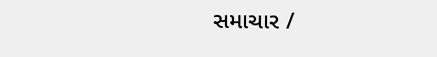સમાચાર /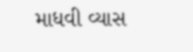માધવી વ્યાસ